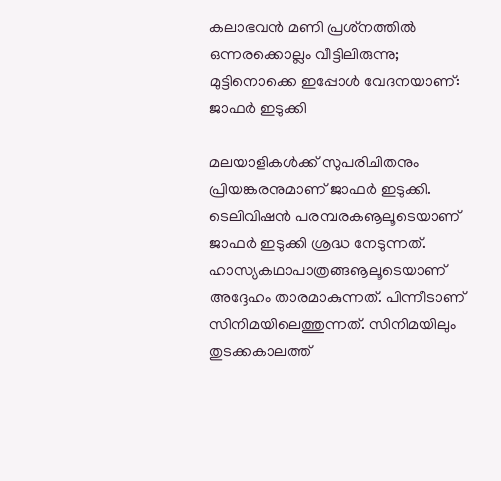കലാഭവന്‍ മണി പ്രശ്‌നത്തില്‍ ഒന്നരക്കൊല്ലം വീട്ടിലിരുന്നു; മുട്ടിനൊക്കെ ഇപ്പോള്‍ വേദനയാണ്: ജാഫര്‍ ഇടുക്കി

മലയാളികള്‍ക്ക് സുപരിചിതനും പ്രിയങ്കരനുമാണ് ജാഫര്‍ ഇടുക്കി. ടെലിവിഷന്‍ പരമ്പരകൡലൂടെയാണ് ജാഫര്‍ ഇടുക്കി ശ്രദ്ധ നേടുന്നത്. ഹാസ്യകഥാപാത്രങ്ങൡലൂടെയാണ് അദ്ദേഹം താരമാകുന്നത്. പിന്നീടാണ് സിനിമയിലെത്തുന്നത്. സിനിമയിലും തുടക്കകാലത്ത്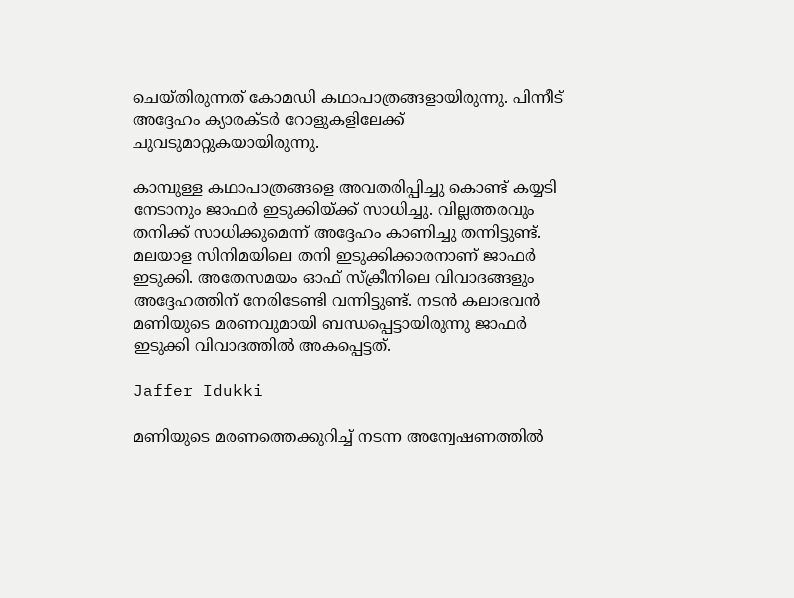ചെയ്തിരുന്നത് കോമഡി കഥാപാത്രങ്ങളായിരുന്നു. പിന്നീട് അദ്ദേഹം ക്യാരക്ടര്‍ റോളുകളിലേക്ക് ചുവടുമാറ്റുകയായിരുന്നു.

കാമ്പുള്ള കഥാപാത്രങ്ങളെ അവതരിപ്പിച്ചു കൊണ്ട് കയ്യടി നേടാനും ജാഫര്‍ ഇടുക്കിയ്ക്ക് സാധിച്ചു. വില്ലത്തരവും തനിക്ക് സാധിക്കുമെന്ന് അദ്ദേഹം കാണിച്ചു തന്നിട്ടുണ്ട്. മലയാള സിനിമയിലെ തനി ഇടുക്കിക്കാരനാണ് ജാഫര്‍ ഇടുക്കി. അതേസമയം ഓഫ് സ്‌ക്രീനിലെ വിവാദങ്ങളും അദ്ദേഹത്തിന് നേരിടേണ്ടി വന്നിട്ടുണ്ട്. നടന്‍ കലാഭവന്‍ മണിയുടെ മരണവുമായി ബന്ധപ്പെട്ടായിരുന്നു ജാഫര്‍ ഇടുക്കി വിവാദത്തില്‍ അകപ്പെട്ടത്.

Jaffer Idukki

മണിയുടെ മരണത്തെക്കുറിച്ച് നടന്ന അന്വേഷണത്തില്‍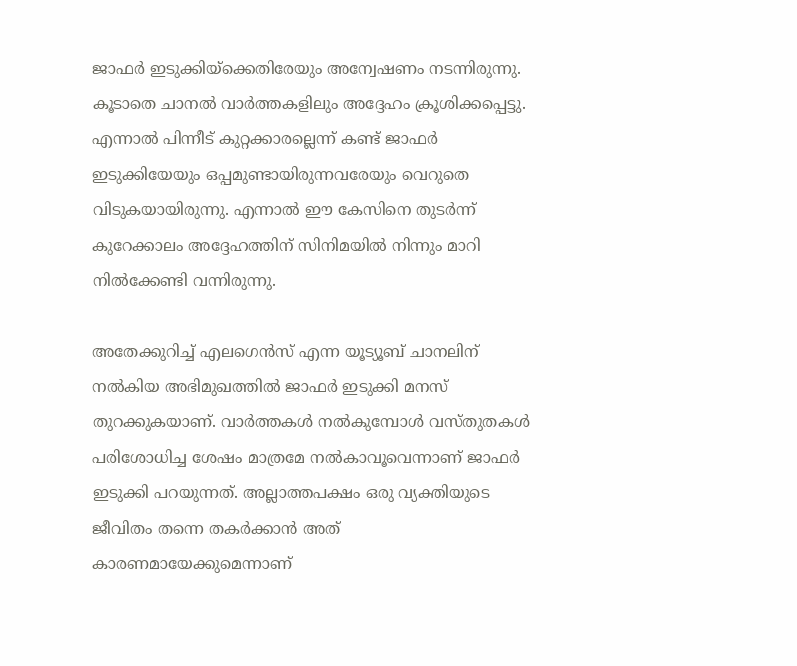ജാഫര്‍ ഇടുക്കിയ്‌ക്കെതിരേയും അന്വേഷണം നടന്നിരുന്നു. കൂടാതെ ചാനല്‍ വാര്‍ത്തകളിലും അദ്ദേഹം ക്രൂശിക്കപ്പെട്ടു. എന്നാല്‍ പിന്നീട് കുറ്റക്കാരല്ലെന്ന് കണ്ട് ജാഫര്‍ ഇടുക്കിയേയും ഒപ്പമുണ്ടായിരുന്നവരേയും വെറുതെ വിടുകയായിരുന്നു. എന്നാല്‍ ഈ കേസിനെ തുടര്‍ന്ന് കുറേക്കാലം അദ്ദേഹത്തിന് സിനിമയില്‍ നിന്നും മാറി നില്‍ക്കേണ്ടി വന്നിരുന്നു.

അതേക്കുറിച്ച് എലഗെന്‍സ് എന്ന യൂട്യൂബ് ചാനലിന് നല്‍കിയ അഭിമുഖത്തില്‍ ജാഫര്‍ ഇടുക്കി മനസ് തുറക്കുകയാണ്. വാര്‍ത്തകള്‍ നല്‍കുമ്പോള്‍ വസ്തുതകള്‍ പരിശോധിച്ച ശേഷം മാത്രമേ നല്‍കാവൂവെന്നാണ് ജാഫര്‍ ഇടുക്കി പറയുന്നത്. അല്ലാത്തപക്ഷം ഒരു വ്യക്തിയുടെ ജീവിതം തന്നെ തകര്‍ക്കാന്‍ അത് കാരണമായേക്കുമെന്നാണ്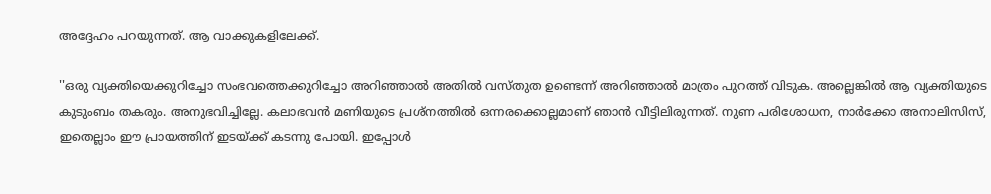അദ്ദേഹം പറയുന്നത്. ആ വാക്കുകളിലേക്ക്.

''ഒരു വ്യക്തിയെക്കുറിച്ചോ സംഭവത്തെക്കുറിച്ചോ അറിഞ്ഞാല്‍ അതില്‍ വസ്തുത ഉണ്ടെന്ന് അറിഞ്ഞാല്‍ മാത്രം പുറത്ത് വിടുക. അല്ലെങ്കില്‍ ആ വ്യക്തിയുടെ കുടുംബം തകരും. അനുഭവിച്ചില്ലേ. കലാഭവന്‍ മണിയുടെ പ്രശ്‌നത്തില്‍ ഒന്നരക്കൊല്ലമാണ് ഞാന്‍ വീട്ടിലിരുന്നത്. നുണ പരിശോധന, നാര്‍ക്കോ അനാലിസിസ്, ഇതെല്ലാം ഈ പ്രായത്തിന് ഇടയ്ക്ക് കടന്നു പോയി. ഇപ്പോള്‍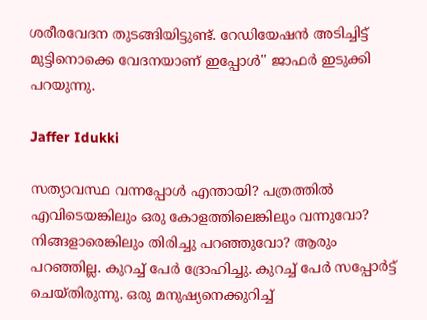ശരീരവേദന തുടങ്ങിയിട്ടുണ്ട്. റേഡിയേഷന്‍ അടിച്ചിട്ട് മുട്ടിനൊക്കെ വേദനയാണ് ഇപ്പോള്‍'' ജാഫര്‍ ഇടുക്കി പറയുന്നു.

Jaffer Idukki

സത്യാവസ്ഥ വന്നപ്പോള്‍ എന്തായി? പത്രത്തില്‍ എവിടെയങ്കിലും ഒരു കോളത്തിലെങ്കിലും വന്നുവോ? നിങ്ങളാരെങ്കിലും തിരിച്ചു പറഞ്ഞുവോ? ആരും പറഞ്ഞില്ല. കുറച്ച് പേര്‍ ദ്രോഹിച്ചു. കുറച്ച് പേര്‍ സപ്പോര്‍ട്ട് ചെയ്തിരുന്നു. ഒരു മനുഷ്യനെക്കുറിച്ച്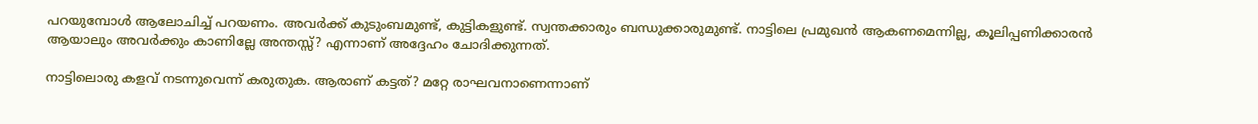പറയുമ്പോള്‍ ആലോചിച്ച് പറയണം. അവര്‍ക്ക് കുടുംബമുണ്ട്, കുട്ടികളുണ്ട്. സ്വന്തക്കാരും ബന്ധുക്കാരുമുണ്ട്. നാട്ടിലെ പ്രമുഖന്‍ ആകണമെന്നില്ല, കൂലിപ്പണിക്കാരന്‍ ആയാലും അവര്‍ക്കും കാണില്ലേ അന്തസ്സ്? എന്നാണ് അദ്ദേഹം ചോദിക്കുന്നത്.

നാട്ടിലൊരു കളവ് നടന്നുവെന്ന് കരുതുക. ആരാണ് കട്ടത്? മറ്റേ രാഘവനാണെന്നാണ്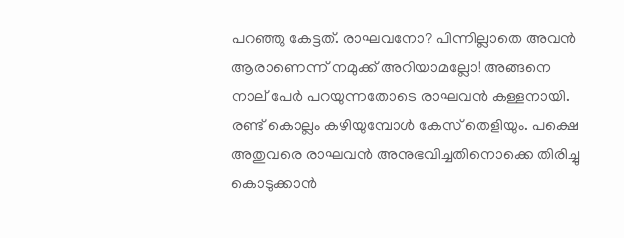പറഞ്ഞു കേട്ടത്. രാഘവനോ? പിന്നില്ലാതെ അവന്‍ ആരാണെന്ന് നമുക്ക് അറിയാമല്ലോ! അങ്ങനെ നാല് പേര്‍ പറയുന്നതോടെ രാഘവന്‍ കള്ളനായി. രണ്ട് കൊല്ലം കഴിയുമ്പോള്‍ കേസ് തെളിയും. പക്ഷെ അതുവരെ രാഘവന്‍ അനുഭവിച്ചതിനൊക്കെ തിരിച്ചു കൊടുക്കാന്‍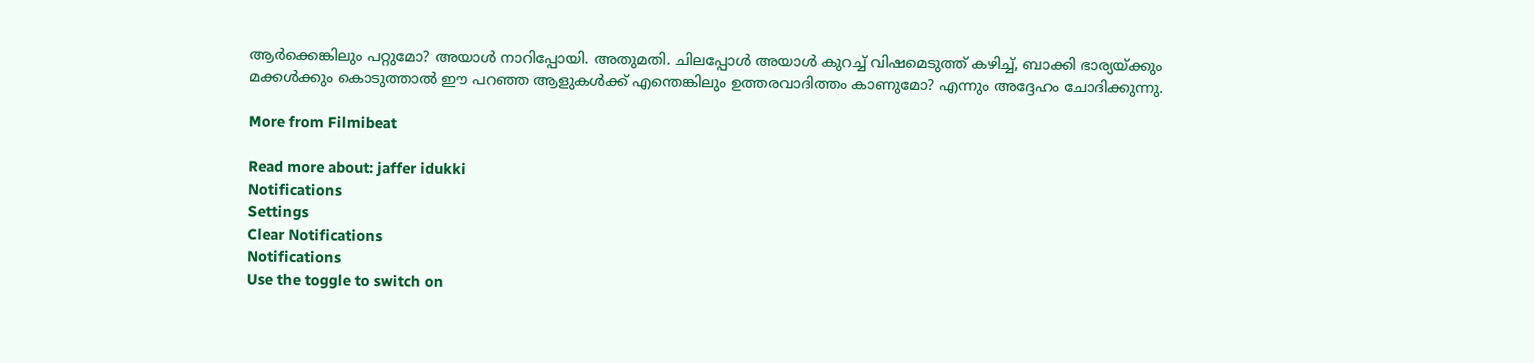ആര്‍ക്കെങ്കിലും പറ്റുമോ? അയാള്‍ നാറിപ്പോയി. അതുമതി. ചിലപ്പോള്‍ അയാള്‍ കുറച്ച് വിഷമെടുത്ത് കഴിച്ച്, ബാക്കി ഭാര്യയ്ക്കും മക്കള്‍ക്കും കൊടുത്താല്‍ ഈ പറഞ്ഞ ആളുകള്‍ക്ക് എന്തെങ്കിലും ഉത്തരവാദിത്തം കാണുമോ? എന്നും അദ്ദേഹം ചോദിക്കുന്നു.

More from Filmibeat

Read more about: jaffer idukki
Notifications
Settings
Clear Notifications
Notifications
Use the toggle to switch on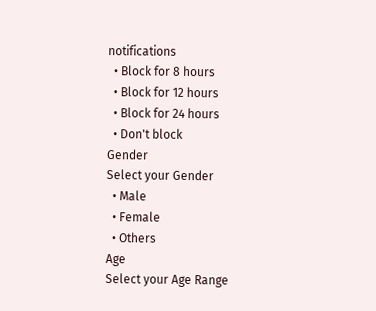notifications
  • Block for 8 hours
  • Block for 12 hours
  • Block for 24 hours
  • Don't block
Gender
Select your Gender
  • Male
  • Female
  • Others
Age
Select your Age Range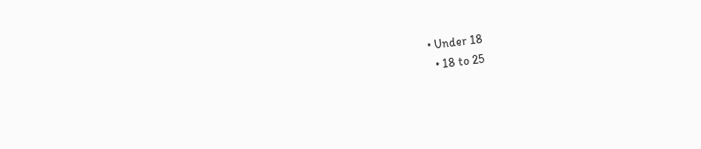• Under 18
  • 18 to 25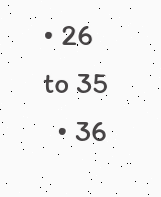• 26 to 35
  • 36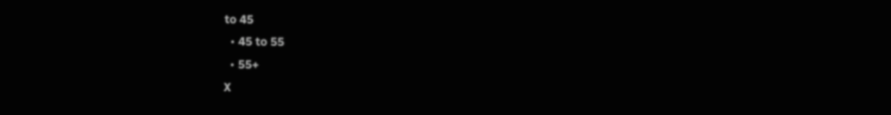to 45
  • 45 to 55
  • 55+
X